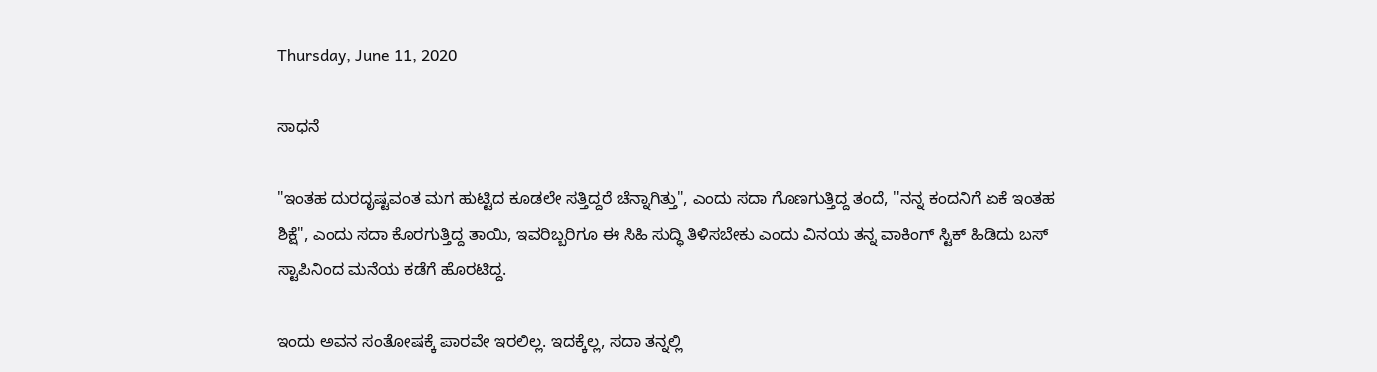Thursday, June 11, 2020

ಸಾಧನೆ

"ಇಂತಹ ದುರದೃಷ್ಟವಂತ ಮಗ ಹುಟ್ಟಿದ ಕೂಡಲೇ ಸತ್ತಿದ್ದರೆ ಚೆನ್ನಾಗಿತ್ತು", ಎಂದು ಸದಾ ಗೊಣಗುತ್ತಿದ್ದ ತಂದೆ, "ನನ್ನ ಕಂದನಿಗೆ ಏಕೆ ಇಂತಹ ಶಿಕ್ಷೆ", ಎಂದು ಸದಾ ಕೊರಗುತ್ತಿದ್ದ ತಾಯಿ, ಇವರಿಬ್ಬರಿಗೂ ಈ ಸಿಹಿ ಸುದ್ಧಿ ತಿಳಿಸಬೇಕು ಎಂದು ವಿನಯ ತನ್ನ ವಾಕಿಂಗ್ ಸ್ಟಿಕ್ ಹಿಡಿದು ಬಸ್ ಸ್ಟಾಪಿನಿಂದ ಮನೆಯ ಕಡೆಗೆ ಹೊರಟಿದ್ದ.

ಇಂದು ಅವನ ಸಂತೋಷಕ್ಕೆ ಪಾರವೇ ಇರಲಿಲ್ಲ. ಇದಕ್ಕೆಲ್ಲ, ಸದಾ ತನ್ನಲ್ಲಿ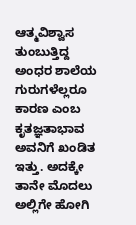ಆತ್ಮವಿಶ್ವಾಸ ತುಂಬುತ್ತಿದ್ದ ಅಂಧರ ಶಾಲೆಯ ಗುರುಗಳೆಲ್ಲರೂ ಕಾರಣ ಎಂಬ ಕೃತಜ್ಞತಾಭಾವ ಅವನಿಗೆ ಖಂಡಿತ ಇತ್ತು. ಅದಕ್ಕೇ ತಾನೇ ಮೊದಲು ಅಲ್ಲಿಗೇ ಹೋಗಿ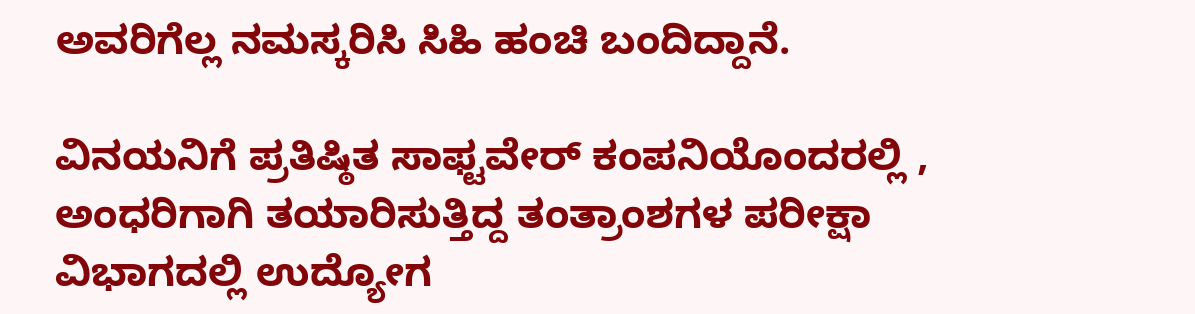ಅವರಿಗೆಲ್ಲ ನಮಸ್ಕರಿಸಿ ಸಿಹಿ ಹಂಚಿ ಬಂದಿದ್ದಾನೆ.

ವಿನಯನಿಗೆ ಪ್ರತಿಷ್ಠಿತ ಸಾಫ್ಟವೇರ್ ಕಂಪನಿಯೊಂದರಲ್ಲಿ , ಅಂಧರಿಗಾಗಿ ತಯಾರಿಸುತ್ತಿದ್ದ ತಂತ್ರಾಂಶಗಳ ಪರೀಕ್ಷಾ ವಿಭಾಗದಲ್ಲಿ ಉದ್ಯೋಗ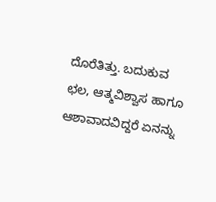ದೊರೆತಿತ್ತು. ಬದುಕುವ ಛಲ, ಆತ್ಮವಿಶ್ವಾಸ ಹಾಗೂ ಆಶಾವಾದವಿದ್ದರೆ ಏನನ್ನು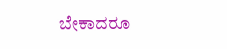ಬೇಕಾದರೂ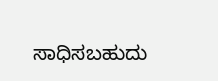ಸಾಧಿಸಬಹುದು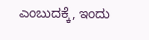ಎಂಬುದಕ್ಕೆ, ಇಂದು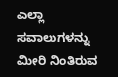ಎಲ್ಲಾ ಸವಾಲುಗಳನ್ನು ಮೀರಿ ನಿಂತಿರುವ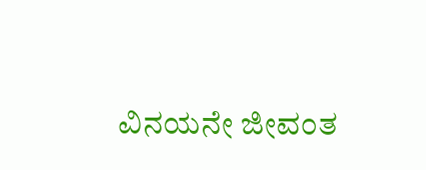ವಿನಯನೇ ಜೀವಂತ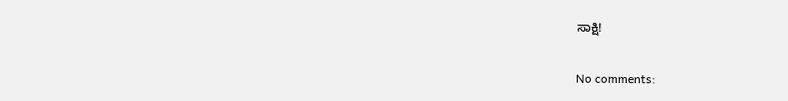ಸಾಕ್ಷಿ!

No comments: